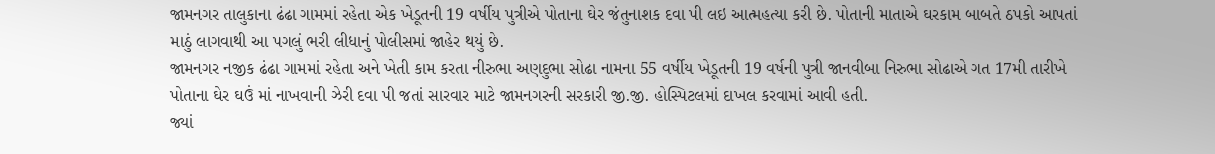જામનગર તાલુકાના ઢંઢા ગામમાં રહેતા એક ખેડૂતની 19 વર્ષીય પુત્રીએ પોતાના ઘેર જંતુનાશક દવા પી લઇ આત્મહત્યા કરી છે. પોતાની માતાએ ઘરકામ બાબતે ઠપકો આપતાં માઠું લાગવાથી આ પગલું ભરી લીધાનું પોલીસમાં જાહેર થયું છે.
જામનગર નજીક ઢંઢા ગામમાં રહેતા અને ખેતી કામ કરતા નીરુભા અણદુભા સોઢા નામના 55 વર્ષીય ખેડૂતની 19 વર્ષની પુત્રી જાનવીબા નિરુભા સોઢાએ ગત 17મી તારીખે પોતાના ઘેર ઘઉં માં નાખવાની ઝેરી દવા પી જતાં સારવાર માટે જામનગરની સરકારી જી.જી. હોસ્પિટલમાં દાખલ કરવામાં આવી હતી.
જ્યાં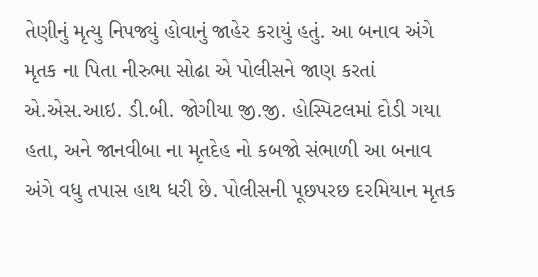તેણીનું મૃત્યુ નિપજ્યું હોવાનું જાહેર કરાયું હતું. આ બનાવ અંગે મૃતક ના પિતા નીરુભા સોઢા એ પોલીસને જાણ કરતાં એ.એસ.આઇ. ડી.બી. જોગીયા જી.જી. હોસ્પિટલમાં દોડી ગયા હતા, અને જાનવીબા ના મૃતદેહ નો કબજો સંભાળી આ બનાવ અંગે વધુ તપાસ હાથ ધરી છે. પોલીસની પૂછપરછ દરમિયાન મૃતક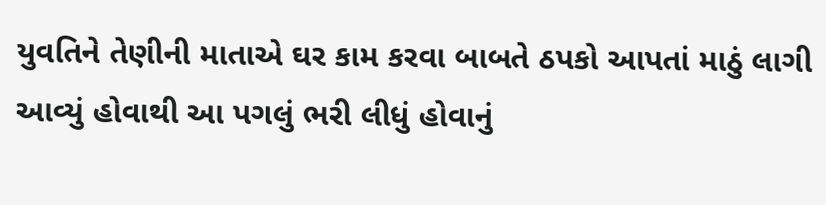યુવતિને તેણીની માતાએ ઘર કામ કરવા બાબતે ઠપકો આપતાં માઠું લાગી આવ્યું હોવાથી આ પગલું ભરી લીધું હોવાનું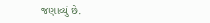જણાવ્યું છે.